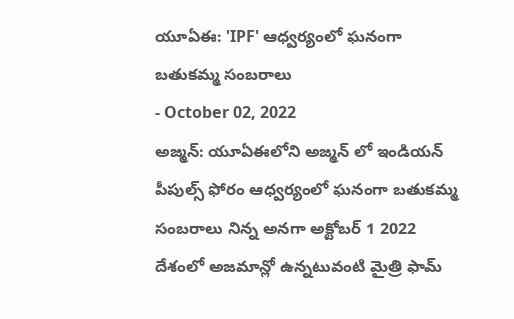యూఏఈ: 'IPF' ఆధ్వర్యంలో ఘనంగా బతుకమ్మ సంబరాలు
- October 02, 2022
అజ్మన్: యూఏఈలోని అజ్మన్ లో ఇండియన్ పీపుల్స్ ఫోరం ఆధ్వర్యంలో ఘనంగా బతుకమ్మ సంబరాలు నిన్న అనగా అక్టోబర్ 1 2022 దేశంలో అజమాన్లో ఉన్నటువంటి మైత్రి ఫామ్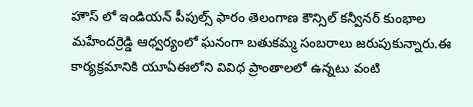హౌస్ లో ఇండియన్ పీపుల్స్ ఫారం తెలంగాణ కౌన్సిల్ కన్వీనర్ కుంభాల మహేందర్రెడ్డి ఆధ్వర్యంలో ఘనంగా బతుకమ్మ సంబరాలు జరుపుకున్నారు.ఈ కార్యక్రమానికి యూఏఈలోని వివిధ ప్రాంతాలలో ఉన్నటు వంటి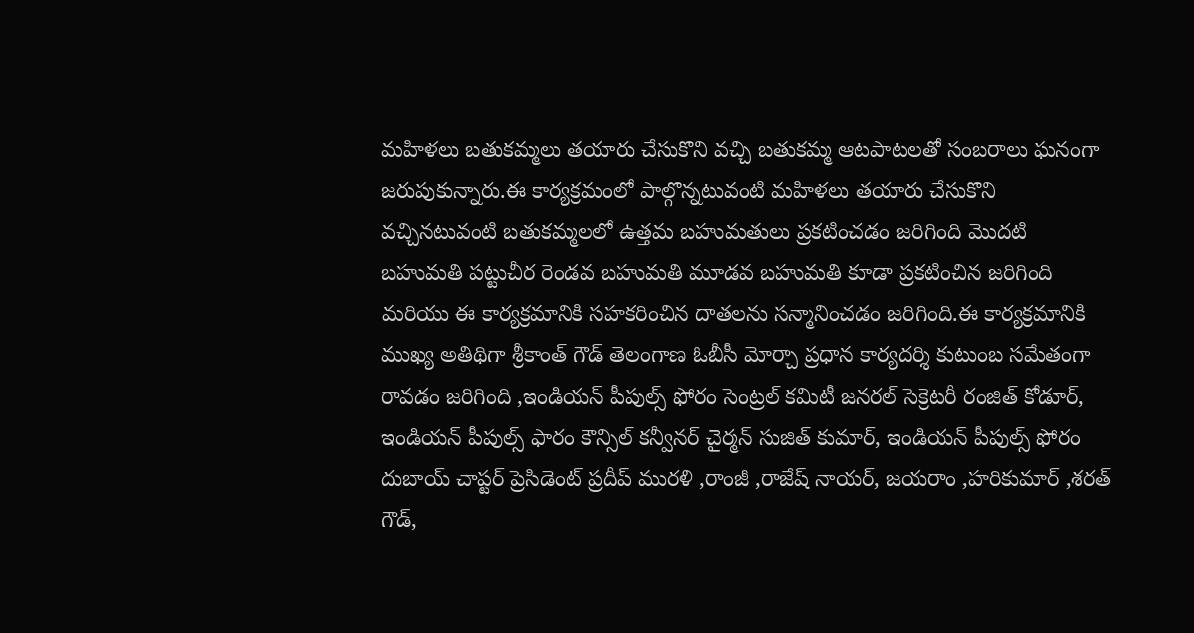మహిళలు బతుకమ్మలు తయారు చేసుకొని వచ్చి బతుకమ్మ ఆటపాటలతో సంబరాలు ఘనంగా జరుపుకున్నారు.ఈ కార్యక్రమంలో పాల్గొన్నటువంటి మహిళలు తయారు చేసుకొని వచ్చినటువంటి బతుకమ్మలలో ఉత్తమ బహుమతులు ప్రకటించడం జరిగింది మొదటి బహుమతి పట్టుచీర రెండవ బహుమతి మూడవ బహుమతి కూడా ప్రకటించిన జరిగింది మరియు ఈ కార్యక్రమానికి సహకరించిన దాతలను సన్మానించడం జరిగింది.ఈ కార్యక్రమానికి ముఖ్య అతిథిగా శ్రీకాంత్ గౌడ్ తెలంగాణ ఓబీసీ మోర్చా ప్రధాన కార్యదర్శి కుటుంబ సమేతంగా రావడం జరిగింది ,ఇండియన్ పీపుల్స్ ఫోరం సెంట్రల్ కమిటీ జనరల్ సెక్రెటరీ రంజిత్ కోడూర్, ఇండియన్ పీపుల్స్ ఫారం కౌన్సిల్ కన్వీనర్ చైర్మన్ సుజిత్ కుమార్, ఇండియన్ పీపుల్స్ ఫోరం దుబాయ్ చాప్టర్ ప్రెసిడెంట్ ప్రదీప్ మురళి ,రాంజీ ,రాజేష్ నాయర్, జయరాం ,హరికుమార్ ,శరత్ గౌడ్,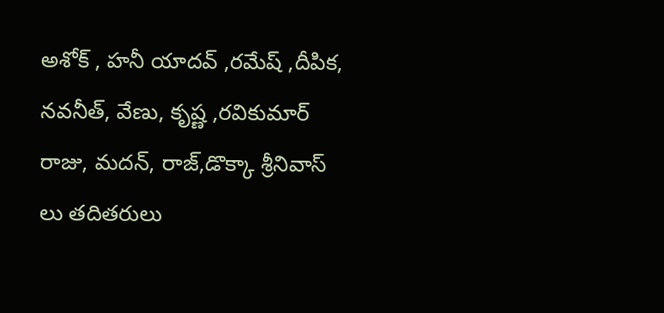అశోక్ , హనీ యాదవ్ ,రమేష్ ,దీపిక, నవనీత్, వేణు, కృష్ణ ,రవికుమార్ రాజు, మదన్, రాజ్,డొక్కా శ్రీనివాస్ లు తదితరులు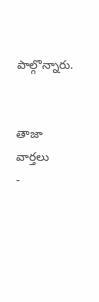పాల్గొన్నారు.


తాజా వార్తలు
-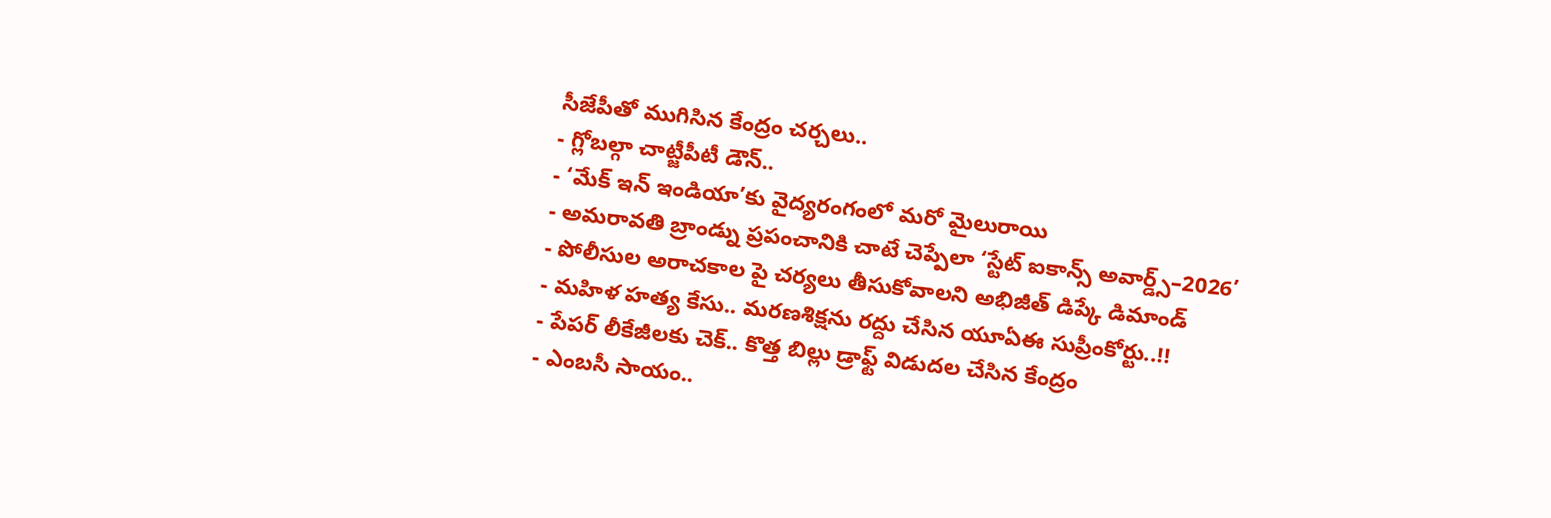సీజేపీతో ముగిసిన కేంద్రం చర్చలు..
- గ్లోబల్గా చాట్జీపీటీ డౌన్..
- ‘మేక్ ఇన్ ఇండియా’కు వైద్యరంగంలో మరో మైలురాయి
- అమరావతి బ్రాండ్ను ప్రపంచానికి చాటే చెప్పేలా ‘స్టేట్ ఐకాన్స్ అవార్డ్స్–2026’
- పోలీసుల అరాచకాల పై చర్యలు తీసుకోవాలని అభిజీత్ డిప్కే డిమాండ్
- మహిళ హత్య కేసు.. మరణశిక్షను రద్దు చేసిన యూఏఈ సుప్రీంకోర్టు..!!
- పేపర్ లీకేజీలకు చెక్.. కొత్త బిల్లు డ్రాఫ్ట్ విడుదల చేసిన కేంద్రం
- ఎంబసీ సాయం..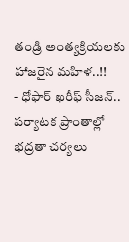తండ్రి అంత్యక్రియలకు హాజరైన మహిళ..!!
- ధోఫార్ ఖరీఫ్ సీజన్.. పర్యాటక ప్రాంతాల్లో భద్రతా చర్యలు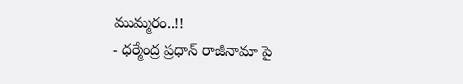ముమ్మరం..!!
- ధర్మేంద్ర ప్రధాన్ రాజీనామా పై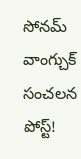సోనమ్ వాంగ్చుక్ సంచలన పోస్ట్!